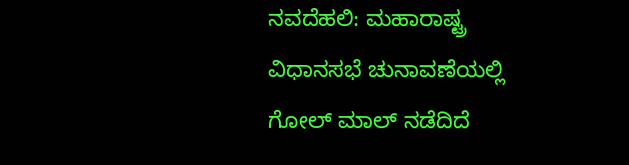ನವದೆಹಲಿ: ಮಹಾರಾಷ್ಟ್ರ ವಿಧಾನಸಭೆ ಚುನಾವಣೆಯಲ್ಲಿ
ಗೋಲ್ ಮಾಲ್ ನಡೆದಿದೆ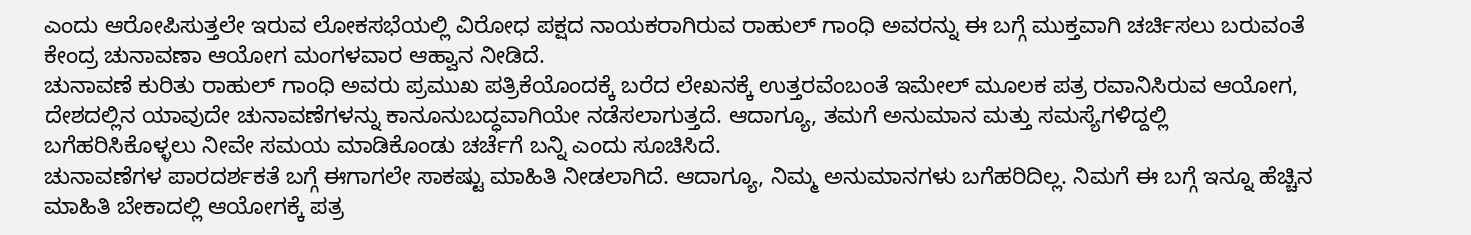ಎಂದು ಆರೋಪಿಸುತ್ತಲೇ ಇರುವ ಲೋಕಸಭೆಯಲ್ಲಿ ವಿರೋಧ ಪಕ್ಷದ ನಾಯಕರಾಗಿರುವ ರಾಹುಲ್ ಗಾಂಧಿ ಅವರನ್ನು ಈ ಬಗ್ಗೆ ಮುಕ್ತವಾಗಿ ಚರ್ಚಿಸಲು ಬರುವಂತೆ ಕೇಂದ್ರ ಚುನಾವಣಾ ಆಯೋಗ ಮಂಗಳವಾರ ಆಹ್ವಾನ ನೀಡಿದೆ.
ಚುನಾವಣೆ ಕುರಿತು ರಾಹುಲ್ ಗಾಂಧಿ ಅವರು ಪ್ರಮುಖ ಪತ್ರಿಕೆಯೊಂದಕ್ಕೆ ಬರೆದ ಲೇಖನಕ್ಕೆ ಉತ್ತರವೆಂಬಂತೆ ಇಮೇಲ್ ಮೂಲಕ ಪತ್ರ ರವಾನಿಸಿರುವ ಆಯೋಗ, ದೇಶದಲ್ಲಿನ ಯಾವುದೇ ಚುನಾವಣೆಗಳನ್ನು ಕಾನೂನುಬದ್ಧವಾಗಿಯೇ ನಡೆಸಲಾಗುತ್ತದೆ. ಆದಾಗ್ಯೂ, ತಮಗೆ ಅನುಮಾನ ಮತ್ತು ಸಮಸ್ಯೆಗಳಿದ್ದಲ್ಲಿ ಬಗೆಹರಿಸಿಕೊಳ್ಳಲು ನೀವೇ ಸಮಯ ಮಾಡಿಕೊಂಡು ಚರ್ಚೆಗೆ ಬನ್ನಿ ಎಂದು ಸೂಚಿಸಿದೆ.
ಚುನಾವಣೆಗಳ ಪಾರದರ್ಶಕತೆ ಬಗ್ಗೆ ಈಗಾಗಲೇ ಸಾಕಷ್ಟು ಮಾಹಿತಿ ನೀಡಲಾಗಿದೆ. ಆದಾಗ್ಯೂ, ನಿಮ್ಮ ಅನುಮಾನಗಳು ಬಗೆಹರಿದಿಲ್ಲ. ನಿಮಗೆ ಈ ಬಗ್ಗೆ ಇನ್ನೂ ಹೆಚ್ಚಿನ ಮಾಹಿತಿ ಬೇಕಾದಲ್ಲಿ ಆಯೋಗಕ್ಕೆ ಪತ್ರ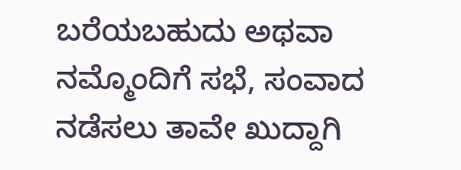ಬರೆಯಬಹುದು ಅಥವಾ ನಮ್ಮೊಂದಿಗೆ ಸಭೆ, ಸಂವಾದ ನಡೆಸಲು ತಾವೇ ಖುದ್ದಾಗಿ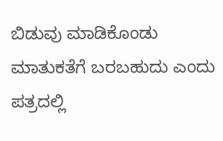ಬಿಡುವು ಮಾಡಿಕೊಂಡು ಮಾತುಕತೆಗೆ ಬರಬಹುದು ಎಂದು ಪತ್ರದಲ್ಲಿ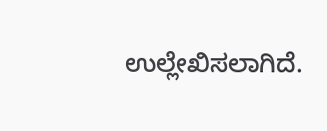ಉಲ್ಲೇಖಿಸಲಾಗಿದೆ.